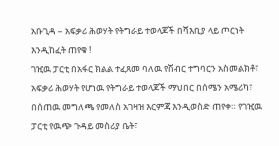አቡጊዳ – አፍቃሪ ሕወሃት የትግራይ ተወላጆች በሻእቢያ ላይ ጦርነት እንዲከፈት ጠየቁ !
ገዢዉ ፓርቲ በአፋር ክልል ተፈጸመ ባለዉ የሽብር ተግባርን አስመልክቶ፣ አፍቃሪ ሕወሃት የሆነዉ የትግራይ ተወላጆች ማህበር በሰሜን አሜሪካ፣ በሰጠዉ መግለጫ የመለስ አገዛዝ እርምጃ እንዲወስድ ጠየቀ። የገዢዉ ፓርቲ የዉጭ ጉዳይ መስሪያ ቤት፣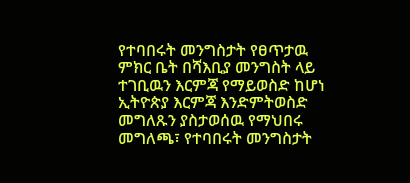የተባበሩት መንግስታት የፀጥታዉ ምክር ቤት በሻእቢያ መንግስት ላይ ተገቢዉን እርምጃ የማይወስድ ከሆነ ኢትዮጵያ እርምጃ እንድምትወስድ መግለጹን ያስታወሰዉ የማህበሩ መግለጫ፣ የተባበሩት መንግስታት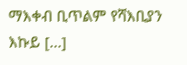ማእቀብ ቢጥልም የሻእቢያን እኩይ […]